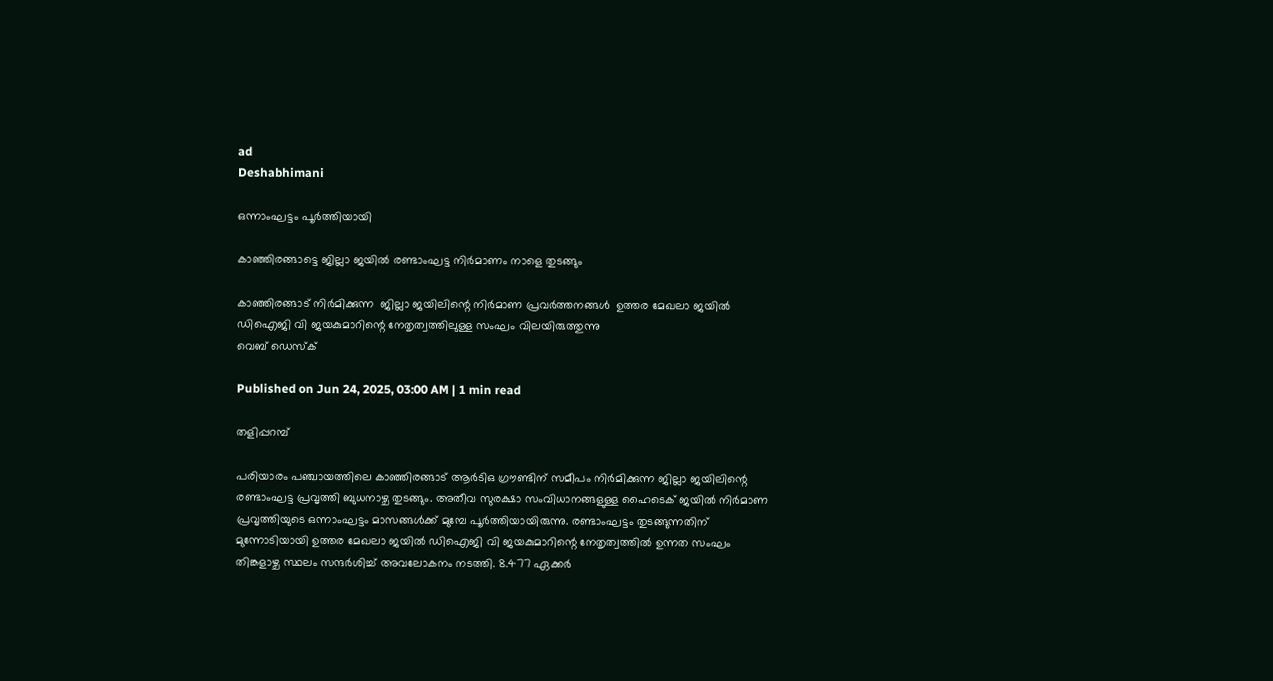ad
Deshabhimani

ഒന്നാംഘട്ടം പൂർത്തിയായി

കാഞ്ഞിരങ്ങാട്ടെ ജില്ലാ ജയിൽ രണ്ടാംഘട്ട നിർമാണം നാളെ തുടങ്ങും

കാഞ്ഞിരങ്ങാട് നിർമിക്കുന്ന  ജില്ലാ ജയിലിന്റെ നിർമാണ പ്രവർത്തനങ്ങൾ  ഉത്തര മേഖലാ ജയിൽ ഡിഐജി വി ജയകുമാറിന്റെ നേതൃത്വത്തിലുള്ള സംഘം വിലയിരുത്തുന്നു
വെബ് ഡെസ്ക്

Published on Jun 24, 2025, 03:00 AM | 1 min read

തളിപ്പറമ്പ്‌

പരിയാരം പഞ്ചായത്തിലെ കാഞ്ഞിരങ്ങാട്‌ ആർടിഒ ഗ്രൗണ്ടിന്‌ സമീപം നിർമിക്കുന്ന ജില്ലാ ജയിലിന്റെ രണ്ടാംഘട്ട പ്രവൃത്തി ബുധനാഴ്ച തുടങ്ങും. അതീവ സുരക്ഷാ സംവിധാനങ്ങളുള്ള ഹൈടെക് ജയിൽ നിർമാണ പ്രവൃത്തിയുടെ ഒന്നാംഘട്ടം മാസങ്ങൾക്ക്‌ മുമ്പേ പൂർത്തിയായിരുന്നു. രണ്ടാംഘട്ടം തുടങ്ങുന്നതിന് മുന്നോടിയായി ഉത്തര മേഖലാ ജയിൽ ഡിഐജി വി ജയകുമാറിന്റെ നേതൃത്വത്തിൽ ഉന്നത സംഘം തിങ്കളാഴ്ച സ്ഥലം സന്ദർശിച്ച് അവലോകനം നടത്തി. 8.477 ഏക്കർ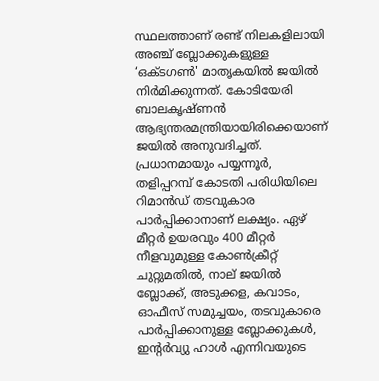സ്ഥലത്താണ് രണ്ട് നിലകളിലായി അഞ്ച്‌ ബ്ലോക്കുകളുള്ള ‘ഒക്ടഗൺ' മാതൃകയിൽ ജയിൽ നിർമിക്കുന്നത്. കോടിയേരി ബാലകൃഷ്ണൻ ആഭ്യന്തരമന്ത്രിയായിരിക്കെയാണ് ജയിൽ അനുവദിച്ചത്. പ്രധാനമായും പയ്യന്നൂർ, തളിപ്പറമ്പ് കോടതി പരിധിയിലെ റിമാൻഡ് തടവുകാര പാർപ്പിക്കാനാണ് ലക്ഷ്യം. ഏഴ് മീറ്റർ ഉയരവും 400 മീറ്റർ നീളവുമുള്ള കോൺക്രീറ്റ് ചുറ്റുമതിൽ, നാല്‌ ജയിൽ ബ്ലോക്ക്‌, അടുക്കള, കവാടം, ഓഫീസ് സമുച്ചയം, തടവുകാരെ പാർപ്പിക്കാനുള്ള ബ്ലോക്കുകൾ, ഇന്റർവ്യു ഹാൾ എന്നിവയുടെ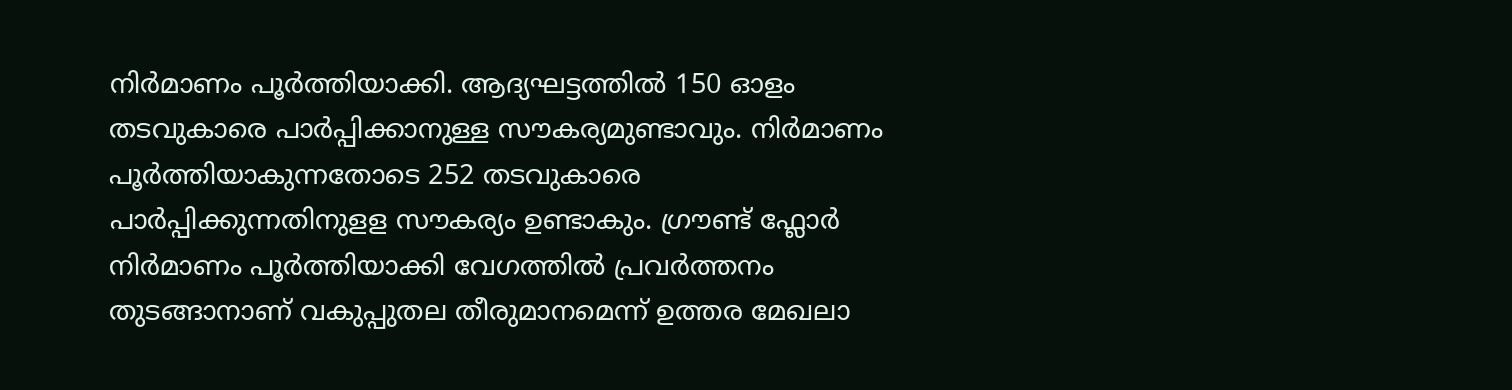നിർമാണം പൂർത്തിയാക്കി. ആദ്യഘട്ടത്തിൽ 150 ഓളം തടവുകാരെ പാർപ്പിക്കാനുള്ള സൗകര്യമുണ്ടാവും. നിർമാണം പൂർത്തിയാകുന്നതോടെ 252 തടവുകാരെ പാർപ്പിക്കുന്നതിനുളള സൗകര്യം ഉണ്ടാകും. ഗ്രൗണ്ട് ഫ്ലോർ നിർമാണം പൂർത്തിയാക്കി വേഗത്തിൽ പ്രവർത്തനം തുടങ്ങാനാണ് വകുപ്പുതല തീരുമാനമെന്ന് ഉത്തര മേഖലാ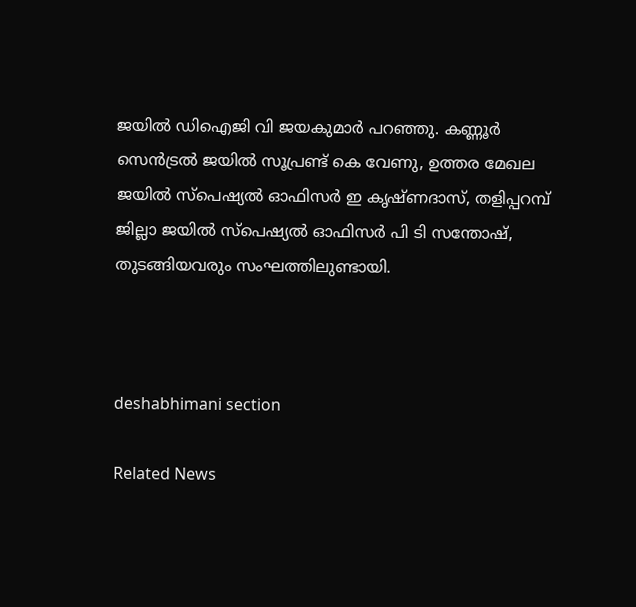ജയിൽ ഡിഐജി വി ജയകുമാർ പറഞ്ഞു. കണ്ണൂർ സെൻട്രൽ ജയിൽ സൂപ്രണ്ട് കെ വേണു, ഉത്തര മേഖല ജയിൽ സ്പെഷ്യൽ ഓഫിസർ ഇ കൃഷ്ണദാസ്, തളിപ്പറമ്പ് ജില്ലാ ജയിൽ സ്പെഷ്യൽ ഓഫിസർ പി ടി സന്തോഷ്, തുടങ്ങിയവരും സംഘത്തിലുണ്ടായി.



deshabhimani section

Related News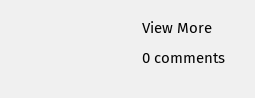View More
0 comments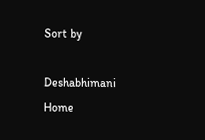Sort by

Deshabhimani
Home